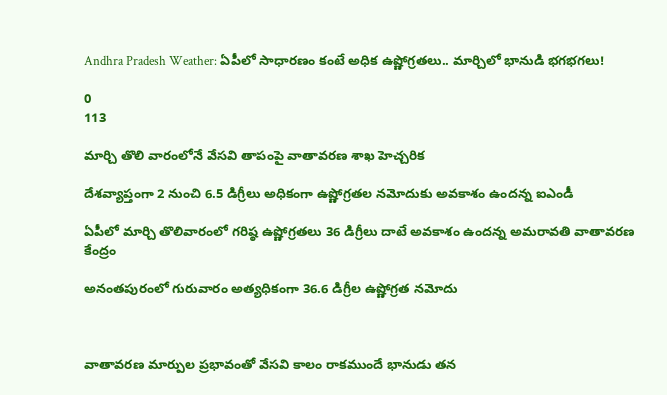Andhra Pradesh Weather: ఏపీలో సాధారణం కంటే అధిక ఉష్ణోగ్రతలు.. మార్చిలో భానుడి భగభగలు!

0
113

మార్చి తొలి వారంలోనే వేసవి తాపంపై వాతావరణ శాఖ హెచ్చరిక

దేశవ్యాప్తంగా 2 నుంచి 6.5 డిగ్రీలు అధికంగా ఉష్ణోగ్రతల నమోదుకు అవకాశం ఉందన్న ఐఎండీ

ఏపీలో మార్చి తొలివారంలో గరిష్ఠ ఉష్ణోగ్రతలు 36 డిగ్రీలు దాటే అవకాశం ఉందన్న అమరావతి వాతావరణ కేంద్రం

అనంతపురంలో గురువారం అత్యధికంగా 36.6 డిగ్రీల ఉష్ణోగ్రత నమోదు



వాతావరణ మార్పుల ప్రభావంతో వేసవి కాలం రాకముందే భానుడు తన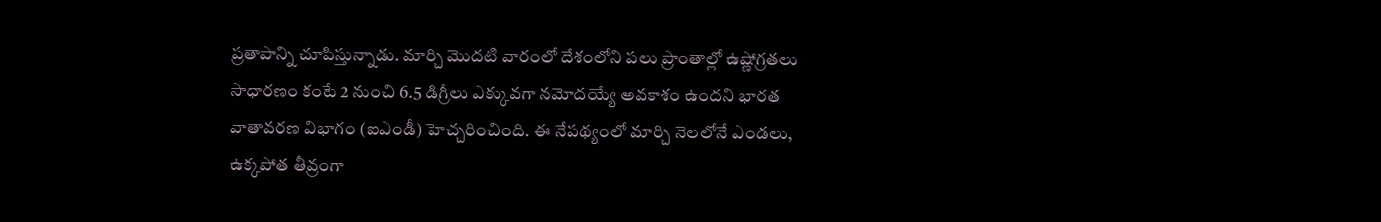ప్రతాపాన్ని చూపిస్తున్నాడు. మార్చి మొదటి వారంలో దేశంలోని పలు ప్రాంతాల్లో ఉష్ణోగ్రతలు సాధారణం కంటే 2 నుంచి 6.5 డిగ్రీలు ఎక్కువగా నమోదయ్యే అవకాశం ఉందని భారత వాతావరణ విభాగం (ఐఎండీ) హెచ్చరించింది. ఈ నేపథ్యంలో మార్చి నెలలోనే ఎండలు, ఉక్కపోత తీవ్రంగా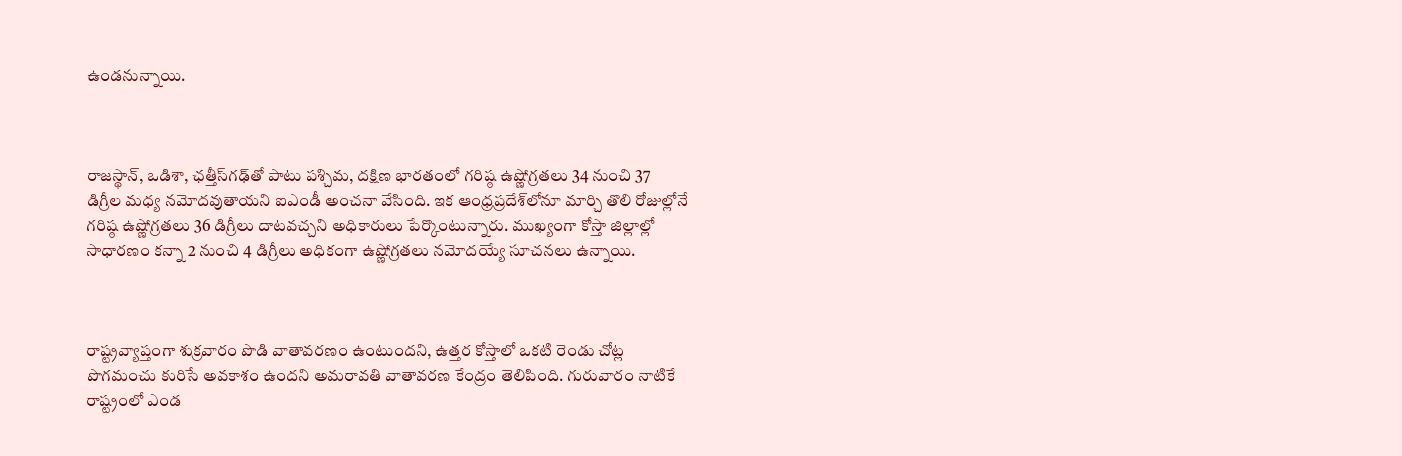ఉండనున్నాయి.



రాజస్థాన్‌, ఒడిశా, ఛత్తీస్‌గఢ్‌తో పాటు పశ్చిమ, దక్షిణ భారతంలో గరిష్ఠ ఉష్ణోగ్రతలు 34 నుంచి 37 డిగ్రీల మధ్య నమోదవుతాయని ఐఎండీ అంచనా వేసింది. ఇక ఆంధ్రప్రదేశ్‌లోనూ మార్చి తొలి రోజుల్లోనే గరిష్ఠ ఉష్ణోగ్రతలు 36 డిగ్రీలు దాటవచ్చని అధికారులు పేర్కొంటున్నారు. ముఖ్యంగా కోస్తా జిల్లాల్లో సాధారణం కన్నా 2 నుంచి 4 డిగ్రీలు అధికంగా ఉష్ణోగ్రతలు నమోదయ్యే సూచనలు ఉన్నాయి.



రాష్ట్రవ్యాప్తంగా శుక్రవారం పొడి వాతావరణం ఉంటుందని, ఉత్తర కోస్తాలో ఒకటి రెండు చోట్ల పొగమంచు కురిసే అవకాశం ఉందని అమరావతి వాతావరణ కేంద్రం తెలిపింది. గురువారం నాటికే రాష్ట్రంలో ఎండ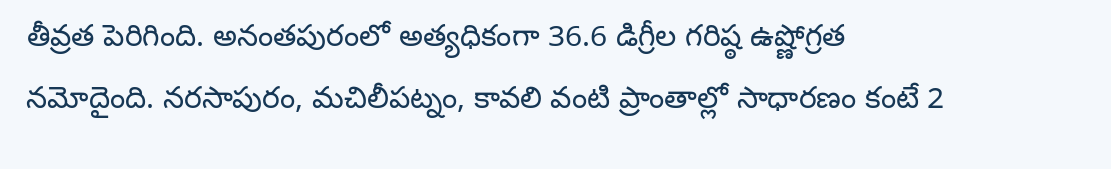తీవ్రత పెరిగింది. అనంతపురంలో అత్యధికంగా 36.6 డిగ్రీల గరిష్ఠ ఉష్ణోగ్రత నమోదైంది. నరసాపురం, మచిలీపట్నం, కావలి వంటి ప్రాంతాల్లో సాధారణం కంటే 2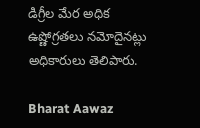డిగ్రీల మేర అధిక ఉష్ణోగ్రతలు నమోదైనట్లు అధికారులు తెలిపారు.

Bharat Aawaz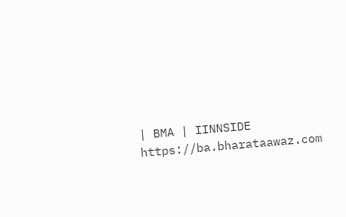| BMA | IINNSIDE https://ba.bharataawaz.com